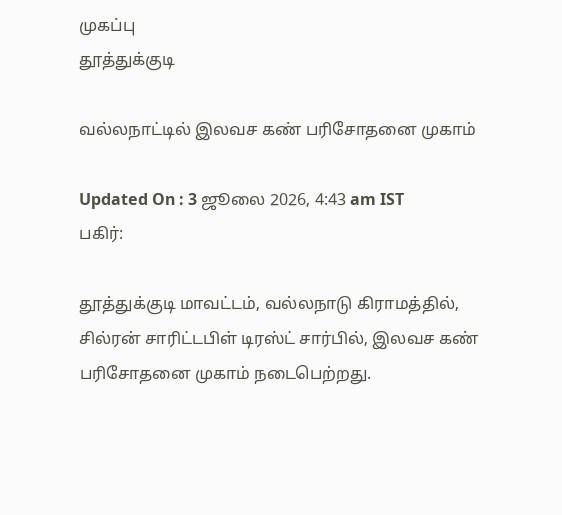முகப்பு
தூத்துக்குடி

வல்லநாட்டில் இலவச கண் பரிசோதனை முகாம்

Updated On : 3 ஜூலை 2026, 4:43 am IST
பகிர்:

தூத்துக்குடி மாவட்டம், வல்லநாடு கிராமத்தில், சில்ரன் சாரிட்டபிள் டிரஸ்ட் சார்பில், இலவச கண் பரிசோதனை முகாம் நடைபெற்றது.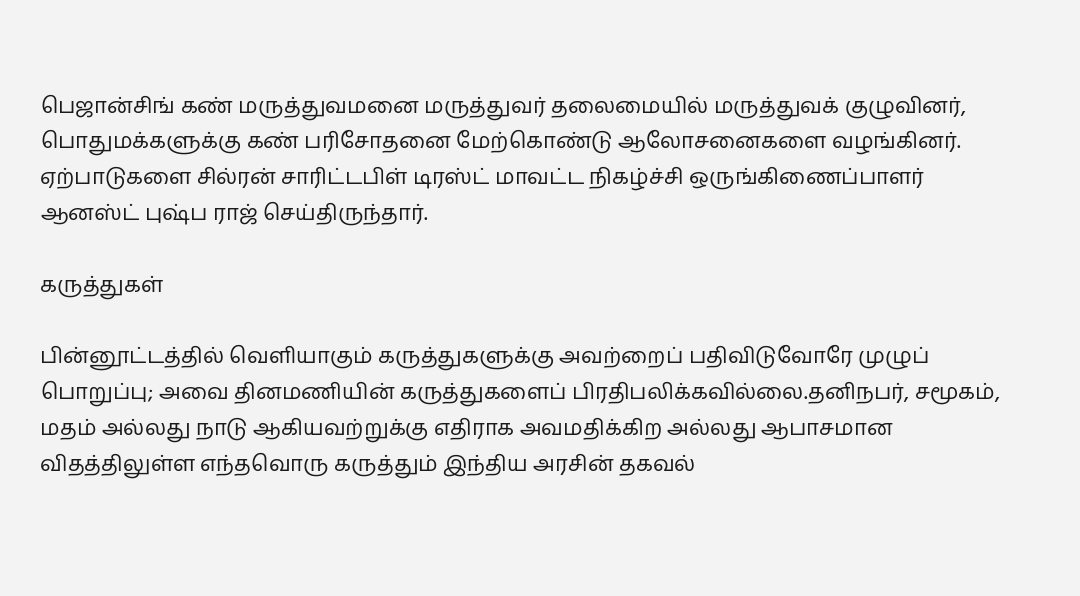பெஜான்சிங் கண் மருத்துவமனை மருத்துவர் தலைமையில் மருத்துவக் குழுவினர், பொதுமக்களுக்கு கண் பரிசோதனை மேற்கொண்டு ஆலோசனைகளை வழங்கினர். ஏற்பாடுகளை சில்ரன் சாரிட்டபிள் டிரஸ்ட் மாவட்ட நிகழ்ச்சி ஒருங்கிணைப்பாளர் ஆனஸ்ட் புஷ்ப ராஜ் செய்திருந்தார்.

கருத்துகள்

பின்னூட்டத்தில் வெளியாகும் கருத்துகளுக்கு அவற்றைப் பதிவிடுவோரே முழுப் பொறுப்பு; அவை தினமணியின் கருத்துகளைப் பிரதிபலிக்கவில்லை.தனிநபர், சமூகம், மதம் அல்லது நாடு ஆகியவற்றுக்கு எதிராக அவமதிக்கிற அல்லது ஆபாசமான விதத்திலுள்ள எந்தவொரு கருத்தும் இந்திய அரசின் தகவல்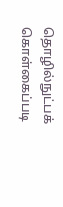தொழில்நுட்பக் கொள்கைப்படி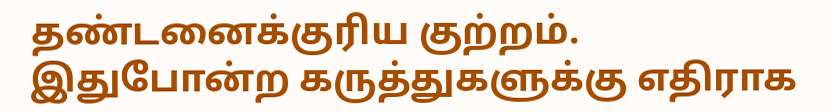தண்டனைக்குரிய குற்றம். இதுபோன்ற கருத்துகளுக்கு எதிராக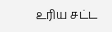உரிய சட்ட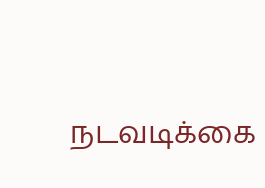நடவடிக்கை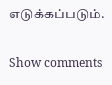எடுக்கப்படும்.

Show comments